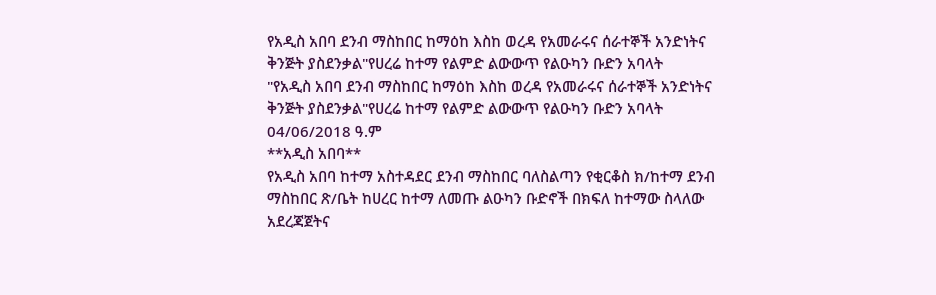የአዲስ አበባ ደንብ ማስከበር ከማዕከ እስከ ወረዳ የአመራሩና ሰራተኞች አንድነትና ቅንጅት ያስደንቃል"የሀረሬ ከተማ የልምድ ልውውጥ የልዑካን ቡድን አባላት
"የአዲስ አበባ ደንብ ማስከበር ከማዕከ እስከ ወረዳ የአመራሩና ሰራተኞች አንድነትና ቅንጅት ያስደንቃል"የሀረሬ ከተማ የልምድ ልውውጥ የልዑካን ቡድን አባላት
04/06/2018 ዓ.ም
**አዲስ አበባ**
የአዲስ አበባ ከተማ አስተዳደር ደንብ ማስከበር ባለስልጣን የቂርቆስ ክ/ከተማ ደንብ ማስከበር ጽ/ቤት ከሀረር ከተማ ለመጡ ልዑካን ቡድኖች በክፍለ ከተማው ስላለው አደረጃጀትና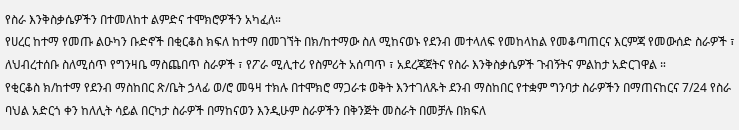የስራ እንቅስቃሴዎችን በተመለከተ ልምድና ተሞክሮዎችን አካፈለ።
የሀረር ከተማ የመጡ ልዑካን ቡድኖች በቂርቆስ ክፍለ ከተማ በመገኘት በክ/ከተማው ስለ ሚከናወኑ የደንብ መተላለፍ የመከላከል የመቆጣጠርና እርምጃ የመውሰድ ስራዎች ፣ ለህብረተሰቡ ስለሚሰጥ የግንዛቤ ማስጨበጥ ስራዎች ፣ የፖራ ሚሊተሪ የስምሪት አሰጣጥ ፣ አደረጃጀትና የስራ እንቅስቃሴዎች ጉብኝትና ምልከታ አድርገዋል ።
የቂርቆስ ክ/ከተማ የደንብ ማስከበር ጽ/ቤት ኃላፊ ወ/ሮ መዓዛ ተክሉ በተሞክሮ ማጋራቱ ወቅት እንተገለጹት ደንብ ማስከበር የተቋም ግንባታ ስራዎችን በማጠናከርና 7/24 የስራ ባህል አድርጎ ቀን ከለሊት ሳይል በርካታ ስራዎች በማከናወን እንዲሁም ስራዎችን በቅንጅት መስራት በመቻሉ በክፍለ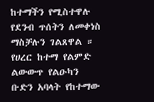ከተማችን የሚስተዋሉ የደንብ ጥሰትን ለመቀነስ ማስቻሉን ገልጸዋል ።
የሀረር ከተማ የልምድ ልውውጥ የልዑካን ቡድን አባላት የከተማው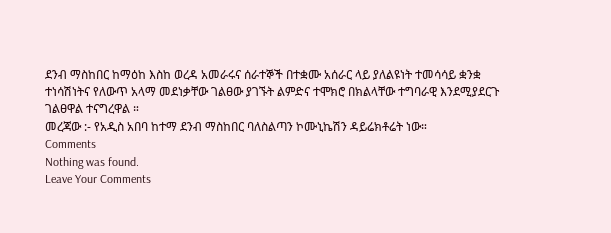ደንብ ማስከበር ከማዕከ እስከ ወረዳ አመራሩና ሰራተኞች በተቋሙ አሰራር ላይ ያለልዩነት ተመሳሳይ ቋንቋ ተነሳሽነትና የለውጥ አላማ መደነቃቸው ገልፀው ያገኙት ልምድና ተሞክሮ በክልላቸው ተግባራዊ እንደሚያደርጉ ገልፀዋል ተናግረዋል ።
መረጃው :- የአዲስ አበባ ከተማ ደንብ ማስከበር ባለስልጣን ኮሙኒኬሽን ዳይሬክቶሬት ነው።
Comments
Nothing was found.
Leave Your Comments